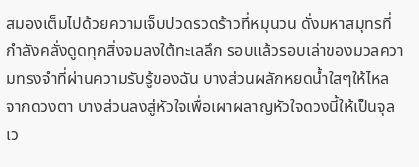สมองเต็มไปด้วยความเจ็บปวดรวดร้าวที่หมุนวน ดั่งมหาสมุทรที่กำลังคลั่งดูดทุกสิ่งจมลงใต้ทะเลลึก รอบแล้วรอบเล่าของมวลความทรงจำที่ผ่านความรับรู้ของฉัน บางส่วนผลักหยดน้ำใสๆให้ไหลจากดวงตา บางส่วนลงสู่หัวใจเพื่อเผาผลาญหัวใจดวงนี้ให้เป็นจุล เว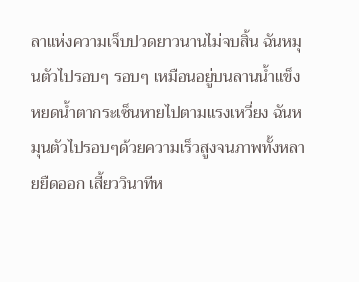ลาแห่งความเจ็บปวดยาวนานไม่จบสิ้น ฉันหมุนตัวไปรอบๆ รอบๆ เหมือนอยู่บนลานน้ำแข็ง หยดน้ำตากระเซ็นหายไปตามแรงเหวี่ยง ฉันหมุนตัวไปรอบๆด้วยความเร็วสูงจนภาพทั้งหลายยืดออก เสี้ยววินาทีห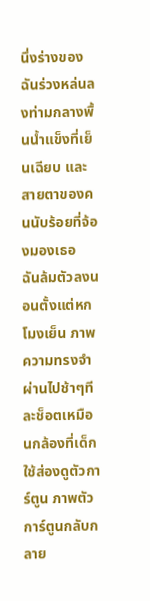นึ่งร่างของฉันร่วงหล่นลงท่ามกลางพื้นน้ำแข็งที่เย็นเฉียบ และสายตาของคนนับร้อยที่จ้องมองเธอ
ฉันล้มตัวลงนอนตั้งแต่หกโมงเย็น ภาพความทรงจำผ่านไปช้าๆทีละช็อตเหมือนกล้องที่เด็กใช้ส่องดูตัวการ์ตูน ภาพตัวการ์ตูนกลับกลาย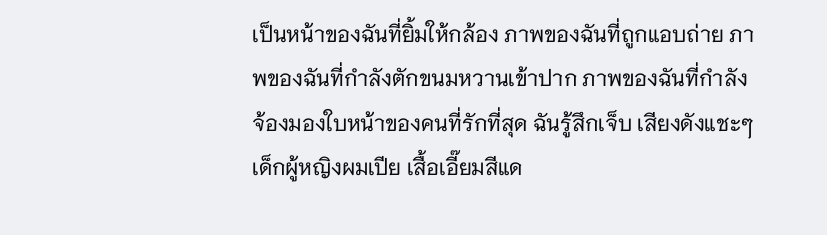เป็นหน้าของฉันที่ยิ้มให้กล้อง ภาพของฉันที่ถูกแอบถ่าย ภาพของฉันที่กำลังตักขนมหวานเข้าปาก ภาพของฉันที่กำลังจ้องมองใบหน้าของคนที่รักที่สุด ฉันรู้สึกเจ็บ เสียงดังแชะๆ เด็กผู้หญิงผมเปีย เสื้อเอี๊ยมสีแด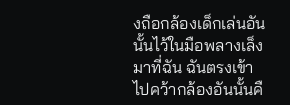งถือกล้องเด็กเล่นอันนั้นไว้ในมือพลางเล็งมาที่ฉัน ฉันตรงเข้าไปคว้ากล้องอันนั้นคื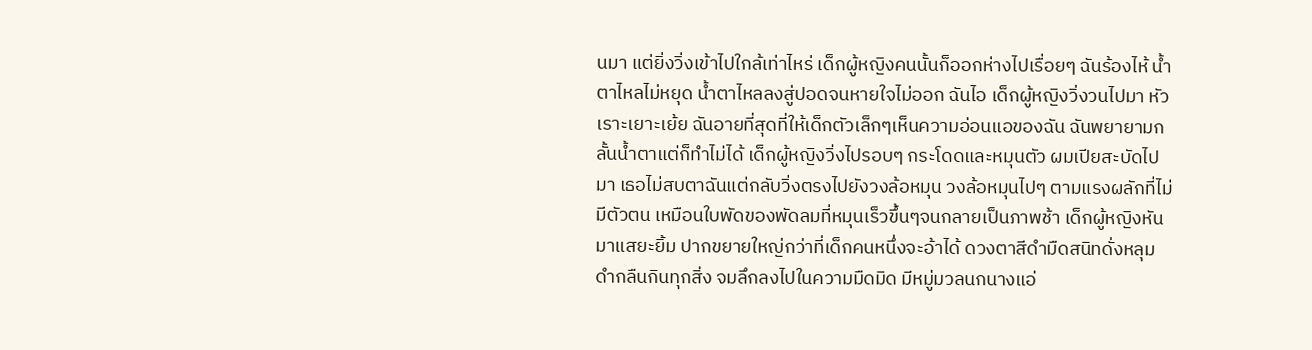นมา แต่ยิ่งวิ่งเข้าไปใกล้เท่าไหร่ เด็กผู้หญิงคนนั้นก็ออกห่างไปเรื่อยๆ ฉันร้องไห้ น้ำตาไหลไม่หยุด น้ำตาไหลลงสู่ปอดจนหายใจไม่ออก ฉันไอ เด็กผู้หญิงวิ่งวนไปมา หัวเราะเยาะเย้ย ฉันอายที่สุดที่ให้เด็กตัวเล็กๆเห็นความอ่อนแอของฉัน ฉันพยายามกลั้นน้ำตาแต่ก็ทำไม่ได้ เด็กผู้หญิงวิ่งไปรอบๆ กระโดดและหมุนตัว ผมเปียสะบัดไปมา เธอไม่สบตาฉันแต่กลับวิ่งตรงไปยังวงล้อหมุน วงล้อหมุนไปๆ ตามแรงผลักที่ไม่มีตัวตน เหมือนใบพัดของพัดลมที่หมุนเร็วขึ้นๆจนกลายเป็นภาพช้า เด็กผู้หญิงหันมาแสยะยิ้ม ปากขยายใหญ่กว่าที่เด็กคนหนึ่งจะอ้าได้ ดวงตาสีดำมืดสนิทดั่งหลุมดำกลืนกินทุกสิ่ง จมลึกลงไปในความมืดมิด มีหมู่มวลนกนางแอ่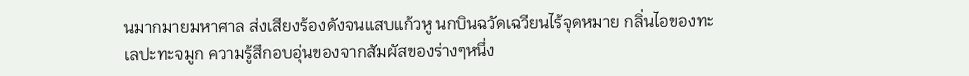นมากมายมหาศาล ส่งเสียงร้องดังจนแสบแก้วหู นกบินฉวัดเฉวียนไร้จุดหมาย กลิ่นไอของทะเลปะทะจมูก ความรู้สึกอบอุ่นของจากสัมผัสของร่างๆหนึ่ง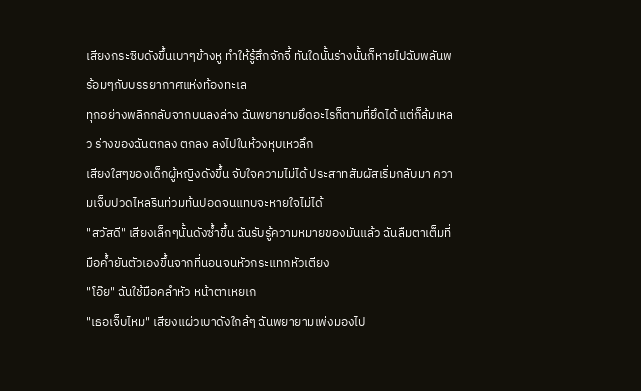เสียงกระซิบดังขึ้นเบาๆข้างหู ทำให้รู้สึกจักจี้ ทันใดนั้นร่างนั้นก็หายไปฉับพลันพร้อมๆกับบรรยากาศแห่งท้องทะเล
ทุกอย่างพลิกกลับจากบนลงล่าง ฉันพยายามยึดอะไรก็ตามที่ยึดได้ แต่ก็ล้มเหลว ร่างของฉันตกลง ตกลง ลงไปในห้วงหุบเหวลึก
เสียงใสๆของเด็กผู้หญิงดังขึ้น จับใจความไม่ได้ ประสาทสัมผัสเริ่มกลับมา ความเจ็บปวดไหลรินท่วมท้นปอดจนแทบจะหายใจไม่ได้
"สวัสดี" เสียงเล็กๆนั้นดังซ้ำขึ้น ฉันรับรู้ความหมายของมันแล้ว ฉันลืมตาเต็มที่ มือค้ำยันตัวเองขึ้นจากที่นอนจนหัวกระแทกหัวเตียง
"โอ๊ย" ฉันใช้มือคลำหัว หน้าตาเหยเก
"เธอเจ็บไหม" เสียงแผ่วเบาดังใกล้ๆ ฉันพยายามเพ่งมองไป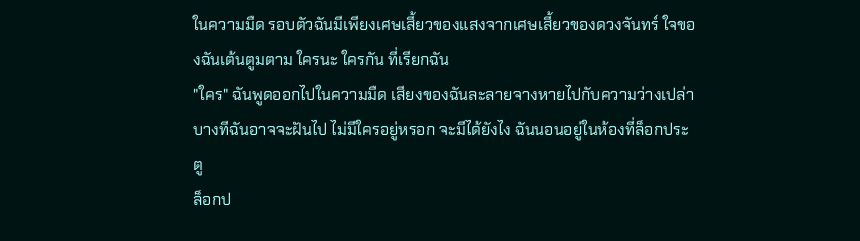ในความมืด รอบตัวฉันมีเพียงเศษเสี้ยวของแสงจากเศษเสี้ยวของดวงจันทร์ ใจของฉันเต้นตูมตาม ใครนะ ใครกัน ที่เรียกฉัน
"ใคร" ฉันพูดออกไปในความมืด เสียงของฉันละลายจางหายไปกับความว่างเปล่า บางทีฉันอาจจะฝันไป ไม่มีใครอยู่หรอก จะมีได้ยังไง ฉันนอนอยู่ในห้องที่ล็อกประตู
ล็อกป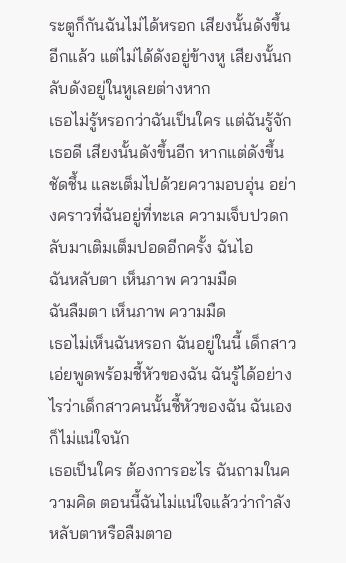ระตูก็กันฉันไม่ได้หรอก เสียงนั้นดังขึ้นอีกแล้ว แต่ไม่ได้ดังอยู่ข้างหู เสียงนั้นกลับดังอยู่ในหูเลยต่างหาก
เธอไม่รู้หรอกว่าฉันเป็นใคร แต่ฉันรู้จักเธอดี เสียงนั้นดังขึ้นอีก หากแต่ดังขึ้น ชัดชึ้น และเต็มไปด้วยความอบอุ่น อย่างคราวที่ฉันอยู่ที่ทะเล ความเจ็บปวดกลับมาเติมเต็มปอดอีกครั้ง ฉันไอ
ฉันหลับตา เห็นภาพ ความมืด
ฉันลืมตา เห็นภาพ ความมืด
เธอไม่เห็นฉันหรอก ฉันอยู่ในนี้ เด็กสาวเอ่ยพูดพร้อมชี้หัวของฉัน ฉันรู้ได้อย่างไรว่าเด็กสาวคนนั้นชี้หัวของฉัน ฉันเองก็ไม่แน่ใจนัก
เธอเป็นใคร ต้องการอะไร ฉันถามในความคิด ตอนนี้ฉันไม่แน่ใจแล้วว่ากำลังหลับตาหรือลืมตาอ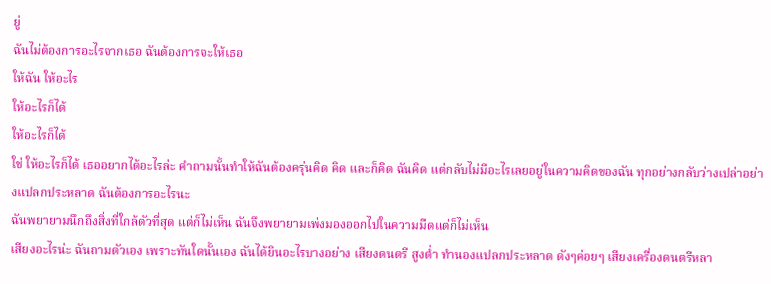ยู่
ฉันไม่ต้องการอะไรจากเธอ ฉันต้องการจะให้เธอ
ให้ฉัน ให้อะไร
ให้อะไรก็ได้
ให้อะไรก็ได้
ใช่ ให้อะไรก็ได้ เธออยากได้อะไรล่ะ คำถามนั้นทำให้ฉันต้องครุ่นคิด คิด และก็คิด ฉันคิด แต่กลับไม่มีอะไรเลยอยู่ในความคิดของฉัน ทุกอย่างกลับว่างเปล่าอย่างแปลกประหลาด ฉันต้องการอะไรนะ
ฉันพยายามนึกถึงสิ่งที่ใกล้ตัวที่สุด แต่ก็ไม่เห็น ฉันจึงพยายามเพ่งมองออกไปในความมืดแต่ก็ไม่เห็น
เสียงอะไรน่ะ ฉันถามตัวเอง เพราะทันใดนั้นเอง ฉันได้ยินอะไรบางอย่าง เสียงดนตรี สูงต่ำ ทำนองแปลกประหลาด ดังๆค่อยๆ เสียงเครื่องดนตรีหลา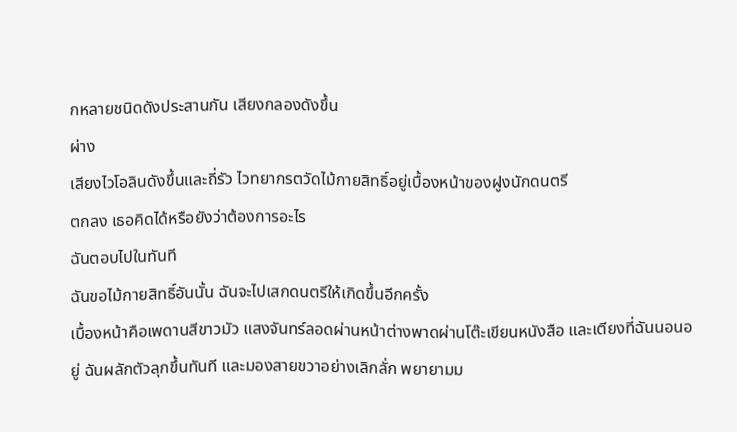กหลายชนิดดังประสานกัน เสียงกลองดังขึ้น
ผ่าง
เสียงไวโอลินดังขึ้นและถี่รัว ไวทยากรตวัดไม้กายสิทธิ์อยู่เบื้องหน้าของฝูงนักดนตรี
ตกลง เธอคิดได้หรือยังว่าต้องการอะไร
ฉันตอบไปในทันที
ฉันขอไม้กายสิทธิ์อันนั้น ฉันจะไปเสกดนตรีให้เกิดขึ้นอีกครั้ง
เบื้องหน้าคือเพดานสีขาวมัว แสงจันทร์ลอดผ่านหน้าต่างพาดผ่านโต๊ะเขียนหนังสือ และเตียงที่ฉันนอนอยู่ ฉันผลักตัวลุกขึ้นทันที และมองสายขวาอย่างเลิกลั่ก พยายามม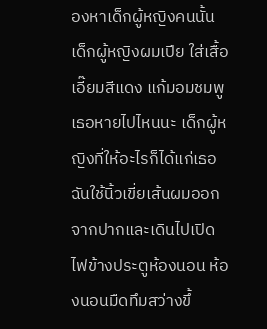องหาเด็กผู้หญิงคนนั้น เด็กผู้หญิงผมเปีย ใส่เสื้อเอี๊ยมสีแดง แก้มอมชมพู เธอหายไปไหนนะ เด็กผู้หญิงที่ให้อะไรก็ได้แก่เธอ ฉันใช้นิ้วเขี่ยเส้นผมออกจากปากและเดินไปเปิดไฟข้างประตูห้องนอน ห้องนอนมืดทึมสว่างขึ้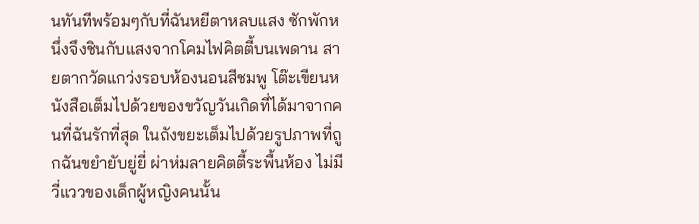นทันทีพร้อมๆกับที่ฉันหยีตาหลบแสง ซักพักหนึ่งจึงชินกับแสงจากโคมไฟคิตตี้บนเพดาน สายตากวัดแกว่งรอบห้องนอนสีชมพู โต๊ะเขียนหนังสือเต็มไปด้วยของขวัญวันเกิดที่ได้มาจากคนที่ฉันรักที่สุด ในถังขยะเต็มไปด้วยรูปภาพที่ถูกฉันขยำยับยู่ยี่ ผ่าห่มลายคิตตี้ระพื้นห้อง ไม่มีวี่แววของเด็กผู้หญิงคนนั้น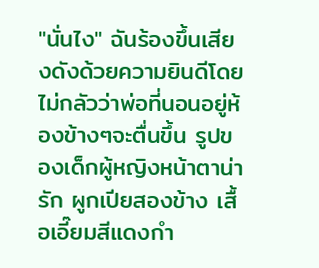"นั่นไง" ฉันร้องขึ้นเสียงดังด้วยความยินดีโดยไม่กลัวว่าพ่อที่นอนอยู่ห้องข้างๆจะตื่นขึ้น รูปของเด็กผู้หญิงหน้าตาน่ารัก ผูกเปียสองข้าง เสื้อเอี๊ยมสีแดงกำ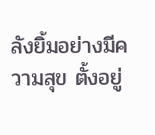ลังยิ้มอย่างมีความสุข ตั้งอยู่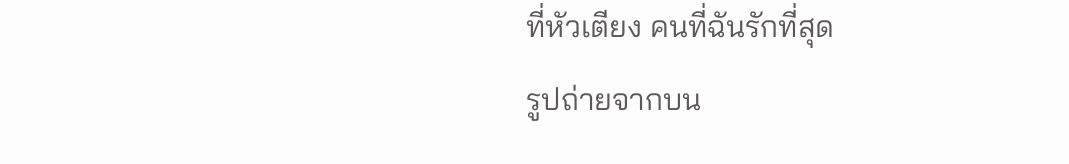ที่หัวเตียง คนที่ฉันรักที่สุด
รูปถ่ายจากบน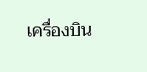เครื่องบิน